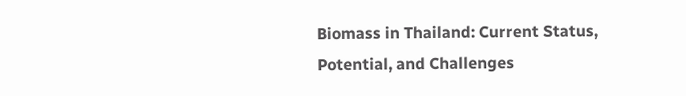Biomass in Thailand: Current Status, Potential, and Challenges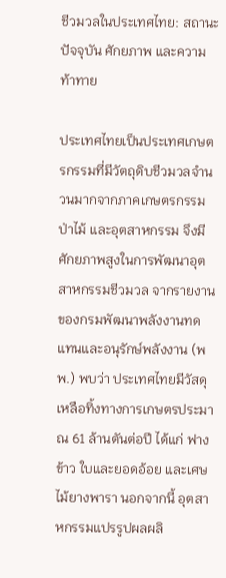ชีวมวลในประเทศไทย: สถานะปัจจุบัน ศักยภาพ และความท้าทาย

ประเทศไทยเป็นประเทศเกษตรกรรมที่มีวัตถุดิบชีวมวลจำนวนมากจากภาคเกษตรกรรม ป่าไม้ และอุตสาหกรรม จึงมีศักยภาพสูงในการพัฒนาอุตสาหกรรมชีวมวล จากรายงานของกรมพัฒนาพลังงานทดแทนและอนุรักษ์พลังงาน (พพ.) พบว่า ประเทศไทยมีวัสดุเหลือทิ้งทางการเกษตรประมาณ 61 ล้านตันต่อปี ได้แก่ ฟางข้าว ใบและยอดอ้อย และเศษไม้ยางพารา นอกจากนี้ อุตสาหกรรมแปรรูปผลผลิ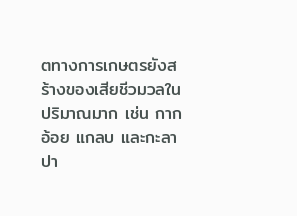ตทางการเกษตรยังสร้างของเสียชีวมวลในปริมาณมาก เช่น กากอ้อย แกลบ และกะลาปา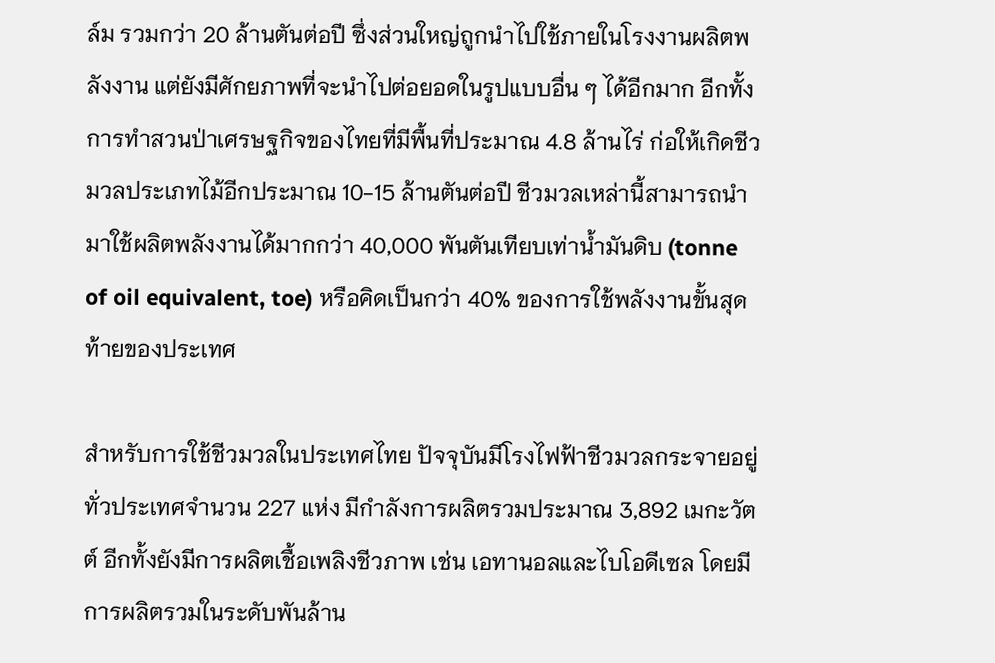ล์ม รวมกว่า 20 ล้านตันต่อปี ซึ่งส่วนใหญ่ถูกนำไปใช้ภายในโรงงานผลิตพลังงาน แต่ยังมีศักยภาพที่จะนำไปต่อยอดในรูปแบบอื่น ๆ ได้อีกมาก อีกทั้งการทำสวนป่าเศรษฐกิจของไทยที่มีพื้นที่ประมาณ 4.8 ล้านไร่ ก่อให้เกิดชีวมวลประเภทไม้อีกประมาณ 10-15 ล้านตันต่อปี ชีวมวลเหล่านี้สามารถนำมาใช้ผลิตพลังงานได้มากกว่า 40,000 พันตันเทียบเท่าน้ำมันดิบ (tonne of oil equivalent, toe) หรือคิดเป็นกว่า 40% ของการใช้พลังงานขั้นสุดท้ายของประเทศ

สำหรับการใช้ชีวมวลในประเทศไทย ปัจจุบันมีโรงไฟฟ้าชีวมวลกระจายอยู่ทั่วประเทศจำนวน 227 แห่ง มีกำลังการผลิตรวมประมาณ 3,892 เมกะวัตต์ อีกทั้งยังมีการผลิตเชื้อเพลิงชีวภาพ เช่น เอทานอลและไบโอดีเซล โดยมีการผลิตรวมในระดับพันล้าน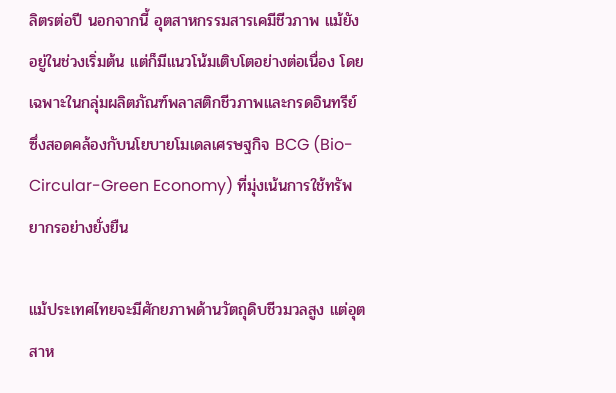ลิตรต่อปี นอกจากนี้ อุตสาหกรรมสารเคมีชีวภาพ แม้ยังอยู่ในช่วงเริ่มต้น แต่ก็มีแนวโน้มเติบโตอย่างต่อเนื่อง โดยเฉพาะในกลุ่มผลิตภัณฑ์พลาสติกชีวภาพและกรดอินทรีย์ ซึ่งสอดคล้องกับนโยบายโมเดลเศรษฐกิจ BCG (Bio-Circular-Green Economy) ที่มุ่งเน้นการใช้ทรัพยากรอย่างยั่งยืน

แม้ประเทศไทยจะมีศักยภาพด้านวัตถุดิบชีวมวลสูง แต่อุตสาห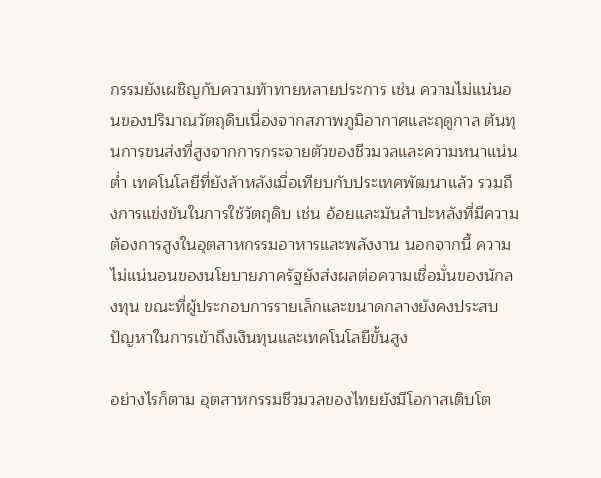กรรมยังเผชิญกับความท้าทายหลายประการ เช่น ความไม่แน่นอนของปริมาณวัตถุดิบเนื่องจากสภาพภูมิอากาศและฤดูกาล ต้นทุนการขนส่งที่สูงจากการกระจายตัวของชีวมวลและความหนาแน่นต่ำ เทคโนโลยีที่ยังล้าหลังเมื่อเทียบกับประเทศพัฒนาแล้ว รวมถึงการแข่งขันในการใช้วัตถุดิบ เช่น อ้อยและมันสำปะหลังที่มีความต้องการสูงในอุตสาหกรรมอาหารและพลังงาน นอกจากนี้ ความไม่แน่นอนของนโยบายภาครัฐยังส่งผลต่อความเชื่อมั่นของนักลงทุน ขณะที่ผู้ประกอบการรายเล็กและขนาดกลางยังคงประสบปัญหาในการเข้าถึงเงินทุนและเทคโนโลยีขั้นสูง

อย่างไรก็ตาม อุตสาหกรรมชีวมวลของไทยยังมีโอกาสเติบโต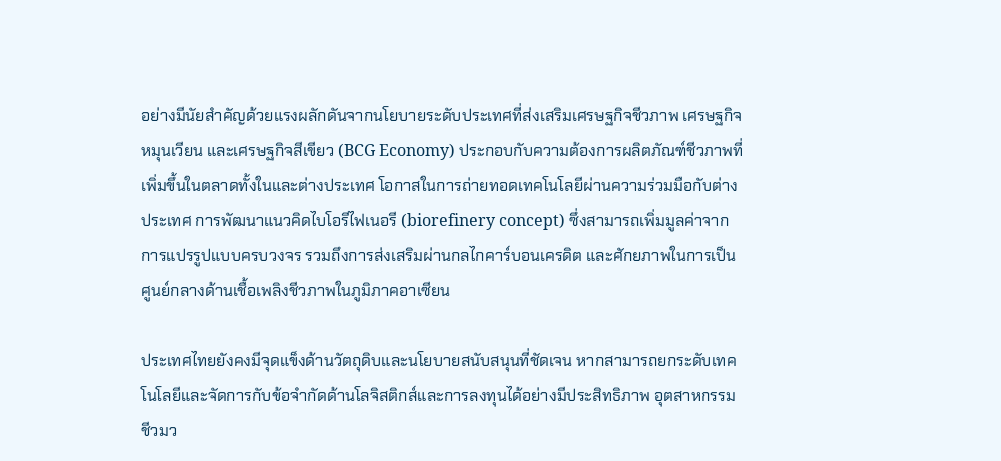อย่างมีนัยสำคัญด้วยแรงผลักดันจากนโยบายระดับประเทศที่ส่งเสริมเศรษฐกิจชีวภาพ เศรษฐกิจหมุนเวียน และเศรษฐกิจสีเขียว (BCG Economy) ประกอบกับความต้องการผลิตภัณฑ์ชีวภาพที่เพิ่มขึ้นในตลาดทั้งในและต่างประเทศ โอกาสในการถ่ายทอดเทคโนโลยีผ่านความร่วมมือกับต่างประเทศ การพัฒนาแนวคิดไบโอรีไฟเนอรี (biorefinery concept) ซึ่งสามารถเพิ่มมูลค่าจากการแปรรูปแบบครบวงจร รวมถึงการส่งเสริมผ่านกลไกคาร์บอนเครดิต และศักยภาพในการเป็นศูนย์กลางด้านเชื้อเพลิงชีวภาพในภูมิภาคอาเซียน

ประเทศไทยยังคงมีจุดแข็งด้านวัตถุดิบและนโยบายสนับสนุนที่ชัดเจน หากสามารถยกระดับเทคโนโลยีและจัดการกับข้อจำกัดด้านโลจิสติกส์และการลงทุนได้อย่างมีประสิทธิภาพ อุตสาหกรรมชีวมว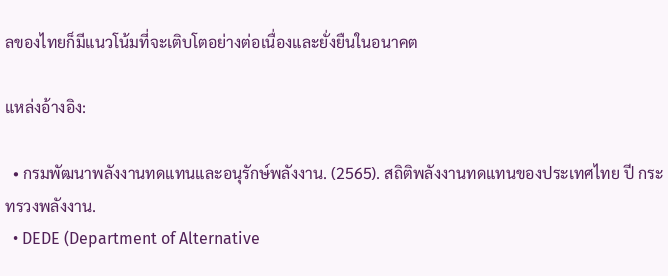ลของไทยก็มีแนวโน้มที่จะเติบโตอย่างต่อเนื่องและยั่งยืนในอนาคต

แหล่งอ้างอิง:

  • กรมพัฒนาพลังงานทดแทนและอนุรักษ์พลังงาน. (2565). สถิติพลังงานทดแทนของประเทศไทย ปี กระทรวงพลังงาน.
  • DEDE (Department of Alternative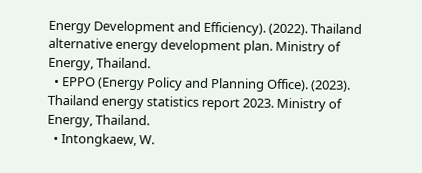Energy Development and Efficiency). (2022). Thailand alternative energy development plan. Ministry of Energy, Thailand.
  • EPPO (Energy Policy and Planning Office). (2023). Thailand energy statistics report 2023. Ministry of Energy, Thailand.
  • Intongkaew, W.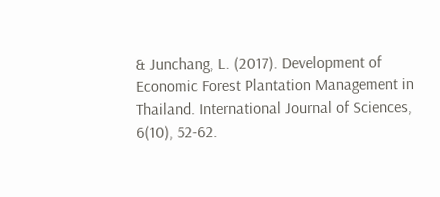& Junchang, L. (2017). Development of Economic Forest Plantation Management in Thailand. International Journal of Sciences, 6(10), 52-62.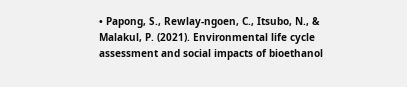• Papong, S., Rewlay-ngoen, C., Itsubo, N., & Malakul, P. (2021). Environmental life cycle assessment and social impacts of bioethanol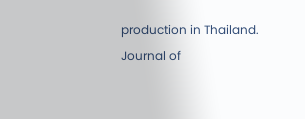production in Thailand. Journal of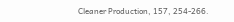Cleaner Production, 157, 254-266.